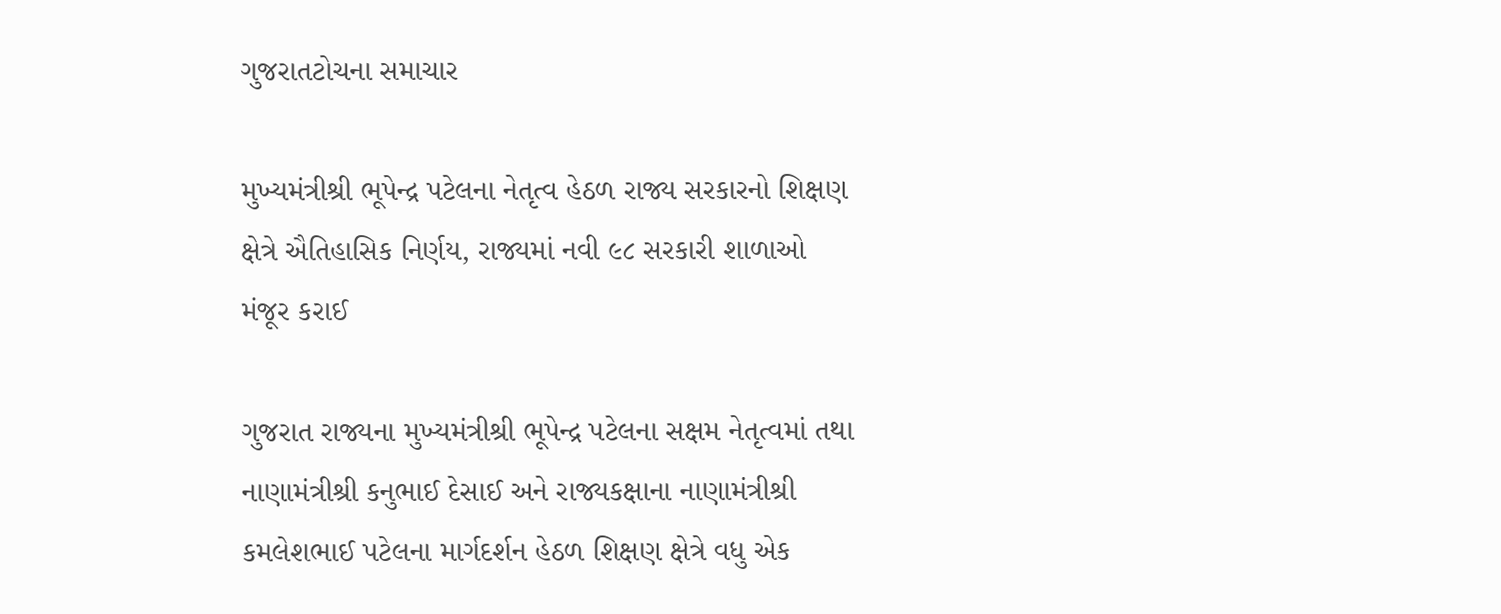ગુજરાતટોચના સમાચાર

મુખ્યમંત્રીશ્રી ભૂપેન્દ્ર પટેલના નેતૃત્વ હેઠળ રાજ્ય સરકારનો શિક્ષણ ક્ષેત્રે ઐતિહાસિક નિર્ણય, રાજ્યમાં નવી ૯૮ સરકારી શાળાઓ મંજૂર કરાઈ

ગુજરાત રાજ્યના મુખ્યમંત્રીશ્રી ભૂપેન્દ્ર પટેલના સક્ષમ નેતૃત્વમાં તથા નાણામંત્રીશ્રી કનુભાઈ દેસાઈ અને રાજ્યકક્ષાના નાણામંત્રીશ્રી કમલેશભાઈ પટેલના માર્ગદર્શન હેઠળ શિક્ષણ ક્ષેત્રે વધુ એક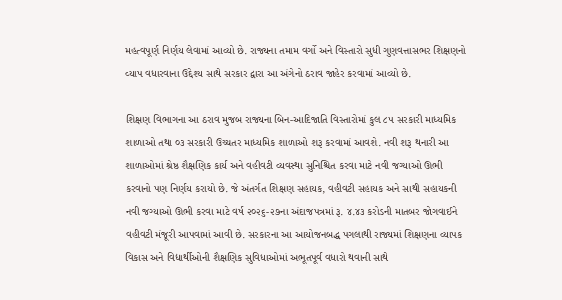મહત્વપૂર્ણ નિર્ણય લેવામાં આવ્યો છે. રાજ્યના તમામ વર્ગો અને વિસ્તારો સુધી ગુણવત્તાસભર શિક્ષણનો વ્યાપ વધારવાના ઉદ્દેશ્ય સાથે સરકાર દ્વારા આ અંગેનો ઠરાવ જાહેર કરવામાં આવ્યો છે.

શિક્ષણ વિભાગના આ ઠરાવ મુજબ રાજ્યના બિન-આદિજાતિ વિસ્તારોમાં કુલ ૮૫ સરકારી માધ્યમિક શાળાઓ તથા ૦૩ સરકારી ઉચ્ચતર માધ્યમિક શાળાઓ શરૂ કરવામાં આવશે. નવી શરૂ થનારી આ શાળાઓમાં શ્રેષ્ઠ શૈક્ષણિક કાર્ય અને વહીવટી વ્યવસ્થા સુનિશ્ચિત કરવા માટે નવી જગ્યાઓ ઊભી કરવાનો પણ નિર્ણય કરાયો છે. જે અંતર્ગત શિક્ષણ સહાયક, વહીવટી સહાયક અને સાથી સહાયકની નવી જગ્યાઓ ઊભી કરવા માટે વર્ષ ૨૦૨૬-૨૭ના અંદાજપત્રમાં રૂ. ૪.૪૩ કરોડની માતબર જોગવાઈને વહીવટી મંજૂરી આપવામાં આવી છે. સરકારના આ આયોજનબદ્ધ પગલાથી રાજ્યમાં શિક્ષણના વ્યાપક વિકાસ અને વિદ્યાર્થીઓની શૈક્ષણિક સુવિધાઓમાં અભૂતપૂર્વ વધારો થવાની સાથે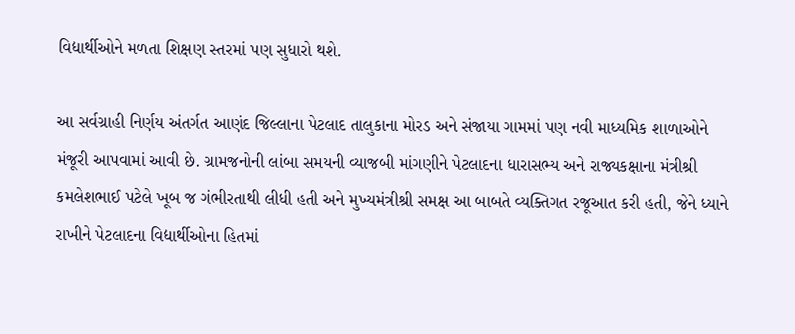વિદ્યાર્થીઓને મળતા શિક્ષણ સ્તરમાં પણ સુધારો થશે.

આ સર્વગ્રાહી નિર્ણય અંતર્ગત આણંદ જિલ્લાના પેટલાદ તાલુકાના મોરડ અને સંજાયા ગામમાં પણ નવી માધ્યમિક શાળાઓને મંજૂરી આપવામાં આવી છે. ગ્રામજનોની લાંબા સમયની વ્યાજબી માંગણીને પેટલાદના ધારાસભ્ય અને રાજ્યકક્ષાના મંત્રીશ્રી કમલેશભાઈ પટેલે ખૂબ જ ગંભીરતાથી લીધી હતી અને મુખ્યમંત્રીશ્રી સમક્ષ આ બાબતે વ્યક્તિગત રજૂઆત કરી હતી, જેને ધ્યાને રાખીને પેટલાદના વિદ્યાર્થીઓના હિતમાં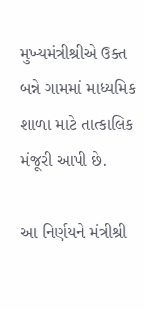મુખ્યમંત્રીશ્રીએ ઉક્ત બન્ને ગામમાં માધ્યમિક શાળા માટે તાત્કાલિક મંજૂરી આપી છે.

આ નિર્ણયને મંત્રીશ્રી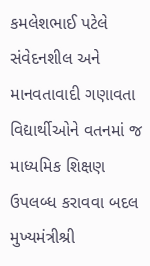કમલેશભાઈ પટેલે સંવેદનશીલ અને માનવતાવાદી ગણાવતા વિદ્યાર્થીઓને વતનમાં જ માધ્યમિક શિક્ષણ ઉપલબ્ધ કરાવવા બદલ મુખ્યમંત્રીશ્રી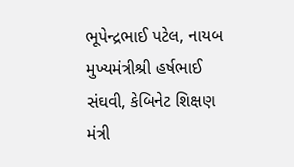ભૂપેન્દ્રભાઈ પટેલ, નાયબ મુખ્યમંત્રીશ્રી હર્ષભાઈ સંઘવી, કેબિનેટ શિક્ષણ મંત્રી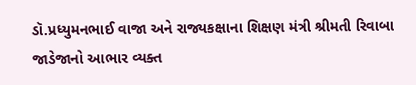ડૉ.પ્રધ્યુમનભાઈ વાજા અને રાજ્યકક્ષાના શિક્ષણ મંત્રી શ્રીમતી રિવાબા જાડેજાનો આભાર વ્યક્ત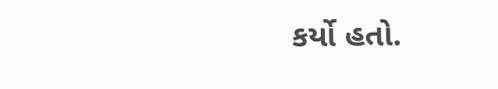કર્યો હતો.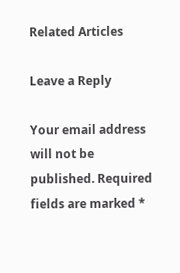Related Articles

Leave a Reply

Your email address will not be published. Required fields are marked *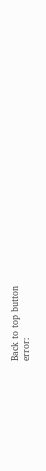Back to top button
error: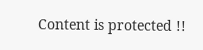Content is protected !!